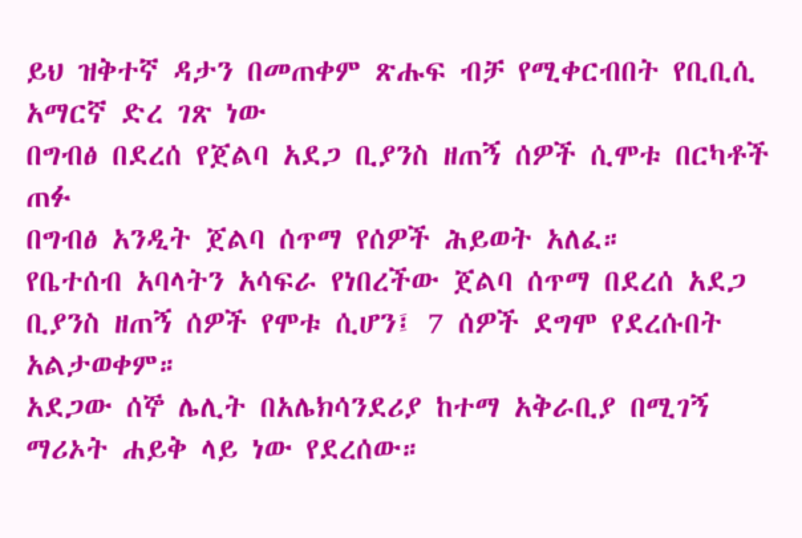ይህ ዝቅተኛ ዳታን በመጠቀም ጽሑፍ ብቻ የሚቀርብበት የቢቢሲ አማርኛ ድረ ገጽ ነው
በግብፅ በደረሰ የጀልባ አደጋ ቢያንስ ዘጠኝ ሰዎች ሲሞቱ በርካቶች ጠፉ
በግብፅ አንዲት ጀልባ ሰጥማ የሰዎች ሕይወት አለፈ።
የቤተሰብ አባላትን አሳፍራ የነበረችው ጀልባ ሰጥማ በደረሰ አደጋ ቢያንስ ዘጠኝ ሰዎች የሞቱ ሲሆን፤ 7 ሰዎች ደግሞ የደረሱበት አልታወቀም።
አደጋው ሰኞ ሌሊት በአሌክሳንደሪያ ከተማ አቅራቢያ በሚገኝ ማሪኦት ሐይቅ ላይ ነው የደረሰው።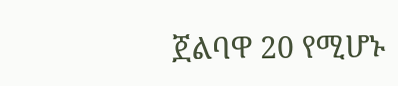ጀልባዋ 20 የሚሆኑ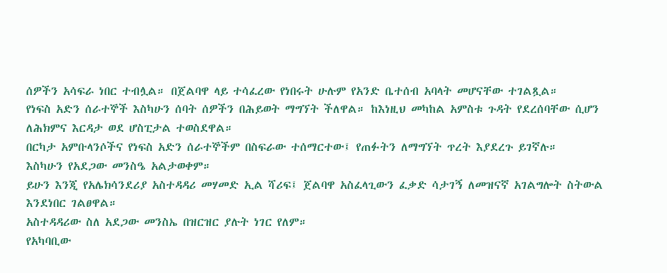ሰዎችን አሳፍራ ነበር ተብሏል። በጀልባዋ ላይ ተሳፈረው የነበሩት ሁሉም የአንድ ቤተሰብ አባላት መሆናቸው ተገልጿል።
የነፍስ አድን ሰራተኞች እስካሁን ሰባት ሰዎችን በሕይወት ማግኘት ችለዋል። ከእነዚህ መካከል አምስቱ ጉዳት የደረሰባቸው ሲሆን ለሕክምና እርዳታ ወደ ሆስፒታል ተወስደዋል።
በርካታ አምቡላንሶችና የነፍስ አድን ሰራተኞችም በስፍራው ተሰማርተው፤ የጠፉትን ለማግኘት ጥረት እያደረጉ ይገኛሉ።
እስካሁን የአደጋው መንስዔ አልታወቀም።
ይሁን እንጂ የአሌክሳንደሪያ አስተዳዳሪ መሃመድ ኢል ሻሪፍ፤ ጀልባዋ አስፈላጊውን ፈቃድ ሳታገኝ ለመዝናኛ አገልግሎት ስትውል እንደነበር ገልፀዋል።
አስተዳዳሪው ስለ አደጋው መንስኤ በዝርዝር ያሉት ነገር የለም።
የአካባቢው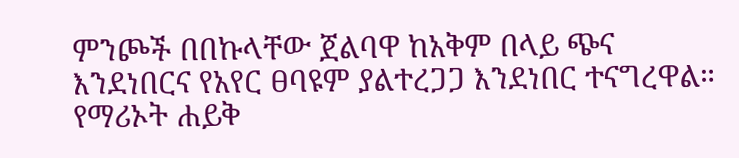ምንጮች በበኩላቸው ጀልባዋ ከአቅም በላይ ጭና እንደነበርና የአየር ፀባዩም ያልተረጋጋ እንደነበር ተናግረዋል።
የማሪኦት ሐይቅ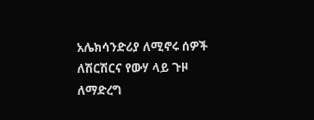አሌክሳንድሪያ ለሚኖሩ ሰዎች ለሽርሽርና የውሃ ላይ ጉዞ ለማድረግ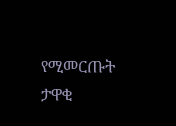የሚመርጡት ታዋቂ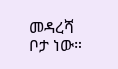መዳረሻ ቦታ ነው።